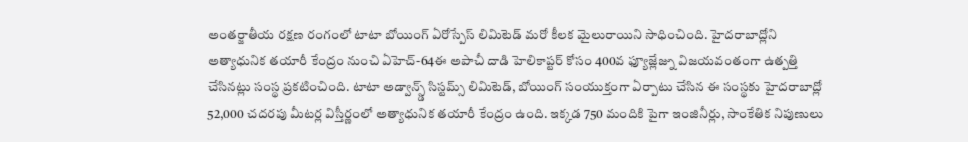అంతర్జాతీయ రక్షణ రంగంలో టాటా బోయింగ్ ఏరోస్పేస్ లిమిటెడ్ మరో కీలక మైలురాయిని సాధించింది. హైదరాబాద్లోని అత్యాధునిక తయారీ కేంద్రం నుంచి ఏహెచ్-64ఈ అపాచీ దాడి హెలికాప్టర్ కోసం 400వ ఫ్యూజ్లేజ్ను విజయవంతంగా ఉత్పత్తి చేసినట్లు సంస్థ ప్రకటించింది. టాటా అడ్వాన్స్డ్ సిస్టమ్స్ లిమిటెడ్, బోయింగ్ సంయుక్తంగా ఏర్పాటు చేసిన ఈ సంస్థకు హైదరాబాద్లో 52,000 చదరపు మీటర్ల విస్తీర్ణంలో అత్యాధునిక తయారీ కేంద్రం ఉంది. ఇక్కడ 750 మందికి పైగా ఇంజినీర్లు, సాంకేతిక నిపుణులు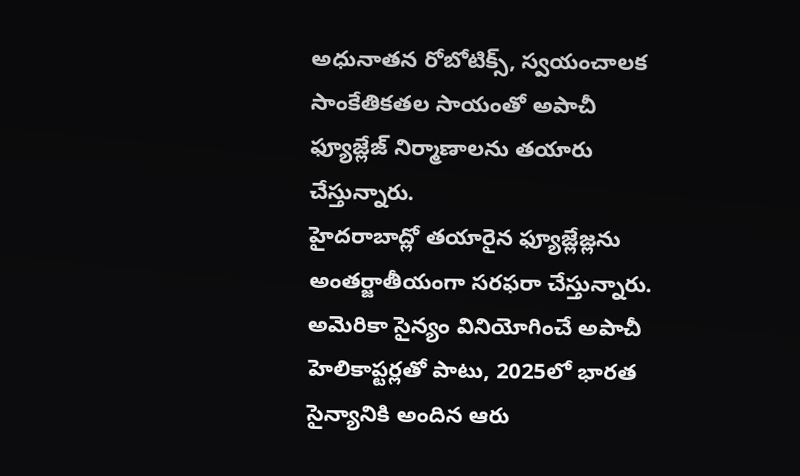అధునాతన రోబోటిక్స్, స్వయంచాలక సాంకేతికతల సాయంతో అపాచీ ఫ్యూజ్లేజ్ నిర్మాణాలను తయారు చేస్తున్నారు.
హైదరాబాద్లో తయారైన ఫ్యూజ్లేజ్లను అంతర్జాతీయంగా సరఫరా చేస్తున్నారు. అమెరికా సైన్యం వినియోగించే అపాచీ హెలికాప్టర్లతో పాటు, 2025లో భారత సైన్యానికి అందిన ఆరు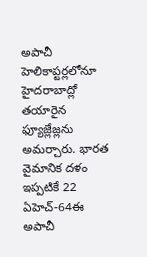అపాచీ హెలికాప్టర్లలోనూ హైదరాబాద్లో తయారైన ఫ్యూజ్లేజ్లను అమర్చారు. భారత వైమానిక దళం ఇప్పటికే 22 ఏహెచ్-64ఈ అపాచీ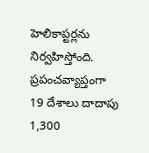హెలికాప్టర్లను నిర్వహిస్తోంది. ప్రపంచవ్యాప్తంగా 19 దేశాలు దాదాపు 1,300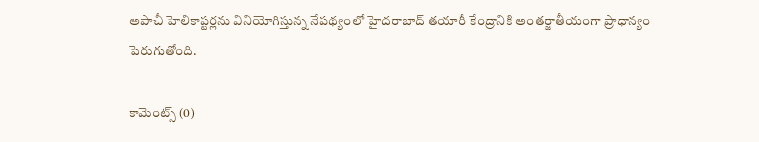అపాచీ హెలికాప్టర్లను వినియోగిస్తున్న నేపథ్యంలో హైదరాబాద్ తయారీ కేంద్రానికి అంతర్జాతీయంగా ప్రాధాన్యం పెరుగుతోంది.

కామెంట్స్ (0)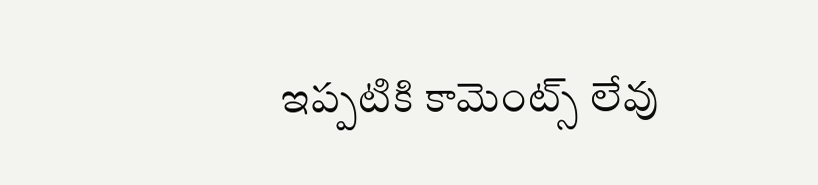ఇప్పటికి కామెంట్స్ లేవు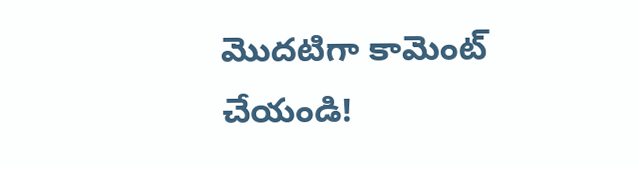మొదటిగా కామెంట్ చేయండి!